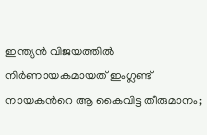ഇന്ത്യൻ വിജയത്തില്‍ നിര്‍ണായകമായത് ഇംഗ്ലണ്ട് നായകന്‍റെ ആ കൈവിട്ട തീരുമാനം;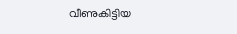വീണുകിട്ടിയ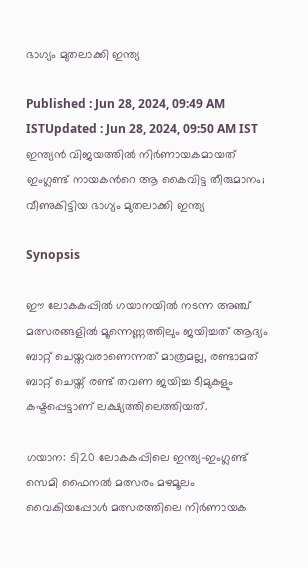ഭാഗ്യം മുതലാക്കി ഇന്ത്യ

Published : Jun 28, 2024, 09:49 AM ISTUpdated : Jun 28, 2024, 09:50 AM IST
ഇന്ത്യൻ വിജയത്തില്‍ നിര്‍ണായകമായത് ഇംഗ്ലണ്ട് നായകന്‍റെ ആ കൈവിട്ട തീരുമാനം; വീണുകിട്ടിയ ഭാഗ്യം മുതലാക്കി ഇന്ത്യ

Synopsis

ഈ ലോകകപ്പില്‍ ഗയാനയില്‍ നടന്ന അഞ്ച് മത്സരങ്ങളില്‍ മൂന്നെണ്ണത്തിലും ജയിച്ചത് ആദ്യം ബാറ്റ് ചെയ്തവരാണെന്നത് മാത്രമല്ല, രണ്ടാമത് ബാറ്റ് ചെയ്ത് രണ്ട് തവണ ജയിച്ച ടീമുകളും കഷ്ടപ്പെട്ടാണ് ലക്ഷ്യത്തിലെത്തിയത്.

ഗയാന: ടി20 ലോകകപ്പിലെ ഇന്ത്യ-ഇംഗ്ലണ്ട് സെമി ഫൈനല്‍ മത്സരം മഴമൂലം വൈകിയപ്പോള്‍ മത്സരത്തിലെ നിര്‍ണായക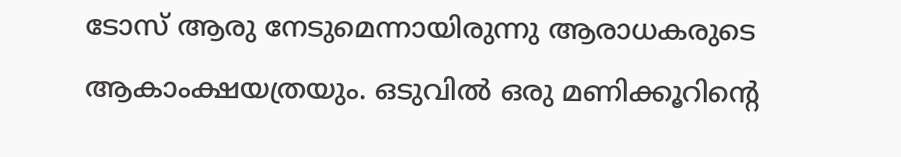ടോസ് ആരു നേടുമെന്നായിരുന്നു ആരാധകരുടെ ആകാംക്ഷയത്രയും. ഒടുവില്‍ ഒരു മണിക്കൂറിന്‍റെ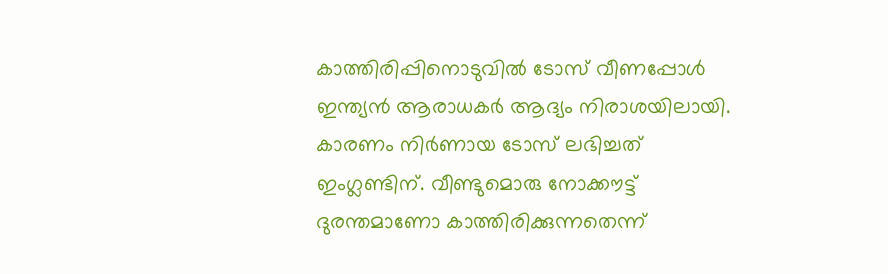കാത്തിരിപ്പിനൊടുവില്‍ ടോസ് വീണപ്പോള്‍ ഇന്ത്യൻ ആരാധകര്‍ ആദ്യം നിരാശയിലായി. കാരണം നിര്‍ണായ ടോസ് ലഭിച്ചത് ഇംഗ്ലണ്ടിന്. വീണ്ടുമൊരു നോക്കൗട്ട് ദുരന്തമാണോ കാത്തിരിക്കുന്നതെന്ന്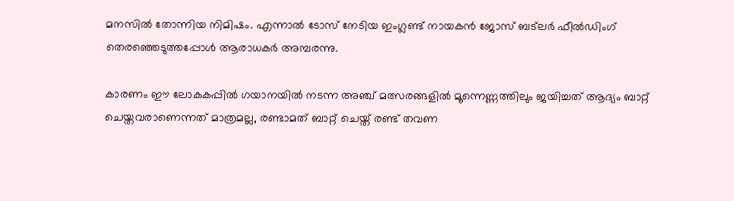മനസില്‍ തോന്നിയ നിമിഷം. എന്നാല്‍ ടോസ് നേടിയ ഇംഗ്ലണ്ട് നായകന്‍ ജോസ് ബട്‌ലര്‍ ഫീല്‍ഡിംഗ് തെരഞ്ഞെടുത്തപ്പോള്‍ ആരാധകര്‍ അമ്പരന്നു.

കാരണം ഈ ലോകകപ്പില്‍ ഗയാനയില്‍ നടന്ന അഞ്ച് മത്സരങ്ങളില്‍ മൂന്നെണ്ണത്തിലും ജയിച്ചത് ആദ്യം ബാറ്റ് ചെയ്തവരാണെന്നത് മാത്രമല്ല, രണ്ടാമത് ബാറ്റ് ചെയ്ത് രണ്ട് തവണ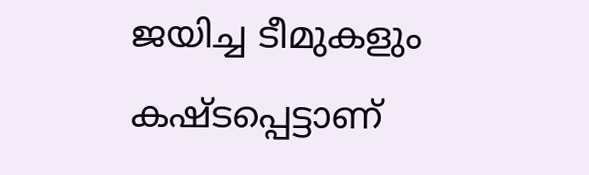ജയിച്ച ടീമുകളും കഷ്ടപ്പെട്ടാണ്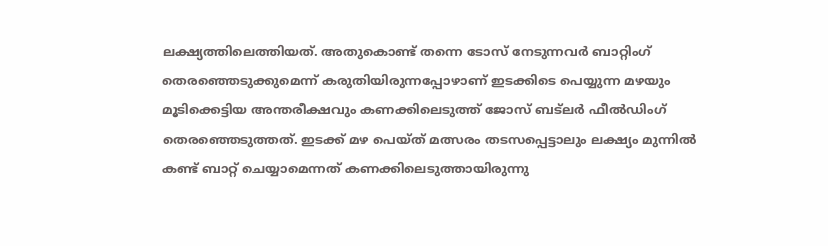ലക്ഷ്യത്തിലെത്തിയത്. അതുകൊണ്ട് തന്നെ ടോസ് നേടുന്നവര്‍ ബാറ്റിംഗ് തെരഞ്ഞെടുക്കുമെന്ന് കരുതിയിരുന്നപ്പോഴാണ് ഇടക്കിടെ പെയ്യുന്ന മഴയും മൂടിക്കെട്ടിയ അന്തരീക്ഷവും കണക്കിലെടുത്ത് ജോസ് ബട്‌ലര്‍ ഫീല്‍ഡിംഗ് തെരഞ്ഞെടുത്തത്. ഇടക്ക് മഴ പെയ്ത് മത്സരം തടസപ്പെട്ടാലും ലക്ഷ്യം മുന്നില്‍ കണ്ട് ബാറ്റ് ചെയ്യാമെന്നത് കണക്കിലെടുത്തായിരുന്നു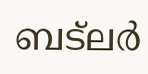ബട്‌ലര്‍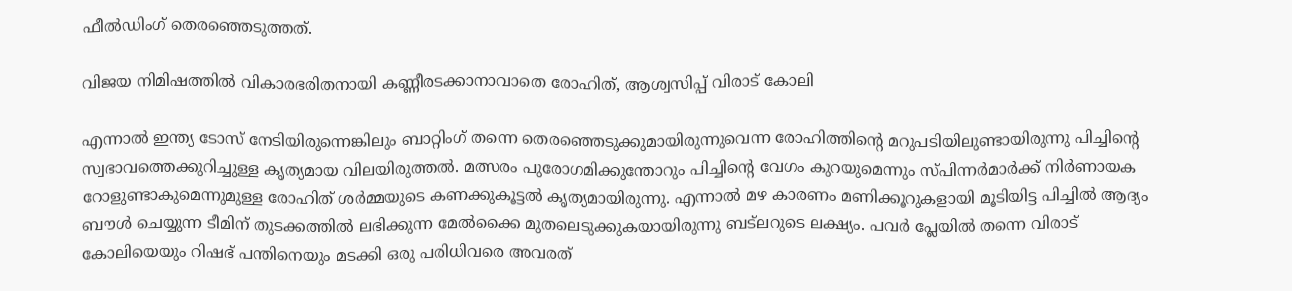ഫീല്‍ഡിംഗ് തെരഞ്ഞെടുത്തത്.

വിജയ നിമിഷത്തില്‍ വികാരഭരിതനായി കണ്ണീരടക്കാനാവാതെ രോഹിത്, ആശ്വസിപ്പ് വിരാട് കോലി

എന്നാല്‍ ഇന്ത്യ ടോസ് നേടിയിരുന്നെങ്കിലും ബാറ്റിംഗ് തന്നെ തെരഞ്ഞെടുക്കുമായിരുന്നുവെന്ന രോഹിത്തിന്‍റെ മറുപടിയിലുണ്ടായിരുന്നു പിച്ചിന്‍റെ സ്വഭാവത്തെക്കുറിച്ചുള്ള കൃത്യമായ വിലയിരുത്തൽ. മത്സരം പുരോഗമിക്കുന്തോറും പിച്ചിന്‍റെ വേഗം കുറയുമെന്നും സ്പിന്നര്‍മാര്‍ക്ക് നിര്‍ണായക റോളുണ്ടാകുമെന്നുമുള്ള രോഹിത് ശ‍ർമ്മയുടെ കണക്കുകൂട്ടൽ കൃത്യമായിരുന്നു. എന്നാല്‍ മഴ കാരണം മണിക്കൂറുകളായി മൂടിയിട്ട പിച്ചിൽ ആദ്യം ബൗൾ ചെയ്യുന്ന ടീമിന് തുടക്കത്തില്‍ ലഭിക്കുന്ന മേൽക്കൈ മുതലെടുക്കുകയായിരുന്നു ബട്‌ലറുടെ ലക്ഷ്യം. പവര്‍ പ്ലേയില്‍ തന്നെ വിരാട് കോലിയെയും റിഷഭ് പന്തിനെയും മടക്കി ഒരു പരിധിവരെ അവരത്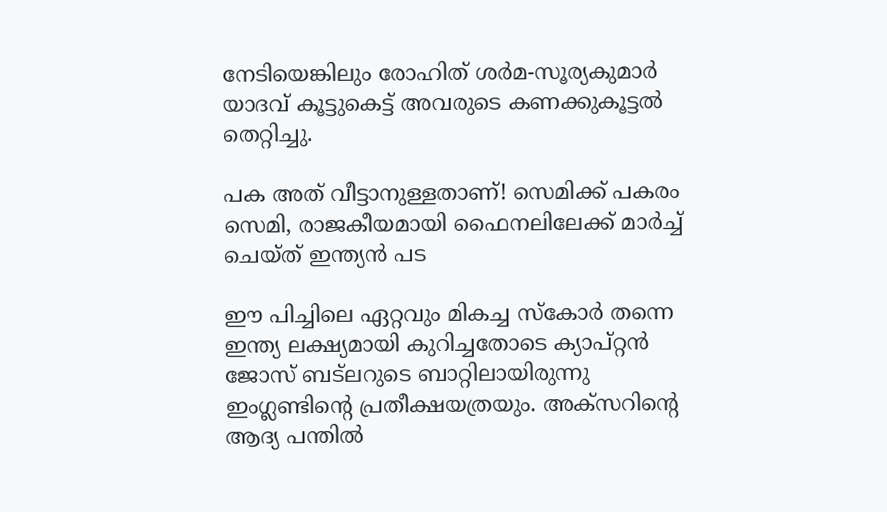നേടിയെങ്കിലും രോഹിത് ശര്‍മ-സൂര്യകുമാര്‍ യാദവ് കൂട്ടുകെട്ട് അവരുടെ കണക്കുകൂട്ടല്‍ തെറ്റിച്ചു.

പക അത് വീട്ടാനുള്ളതാണ്! സെമിക്ക് പകരം സെമി, രാജകീയമായി ഫൈനലിലേക്ക് മാര്‍ച്ച് ചെയ്ത് ഇന്ത്യൻ പട

ഈ പിച്ചിലെ ഏറ്റവും മികച്ച സ്കോര്‍ തന്നെ ഇന്ത്യ ലക്ഷ്യമായി കുറിച്ചതോടെ ക്യാപ്റ്റന്‍ ജോസ് ബട്‍ലറുടെ ബാറ്റിലായിരുന്നു ഇംഗ്ലണ്ടിന്‍റെ പ്രതീക്ഷയത്രയും. അക്സറിന്‍റെ ആദ്യ പന്തിൽ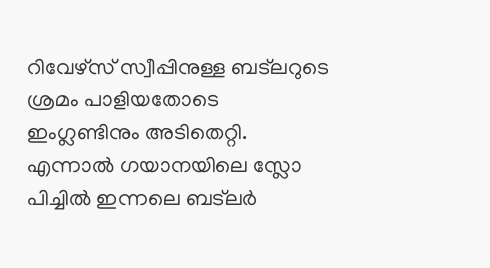റിവേഴ്സ് സ്വീപ്പിനുള്ള ബട്‌ലറുടെ ശ്രമം പാളിയതോടെ ഇംഗ്ലണ്ടിനും അടിതെറ്റി. എന്നാല്‍ ഗയാനയിലെ സ്ലോ പിച്ചില്‍ ഇന്നലെ ബട്‌ലര്‍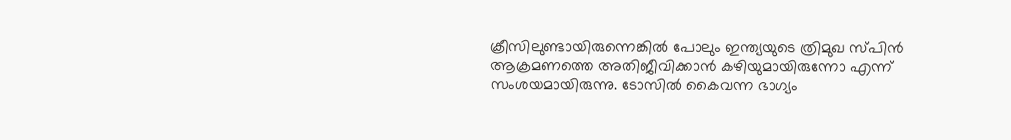ക്രീസിലുണ്ടായിരുന്നെങ്കില്‍ പോലും ഇന്ത്യയുടെ ത്രിമുഖ സ്പിന്‍ ആക്രമണത്തെ അതിജീവിക്കാന്‍ കഴിയുമായിരുന്നോ എന്ന് സംശയമായിരുന്നു. ടോസില്‍ കൈവന്ന ഭാഗ്യം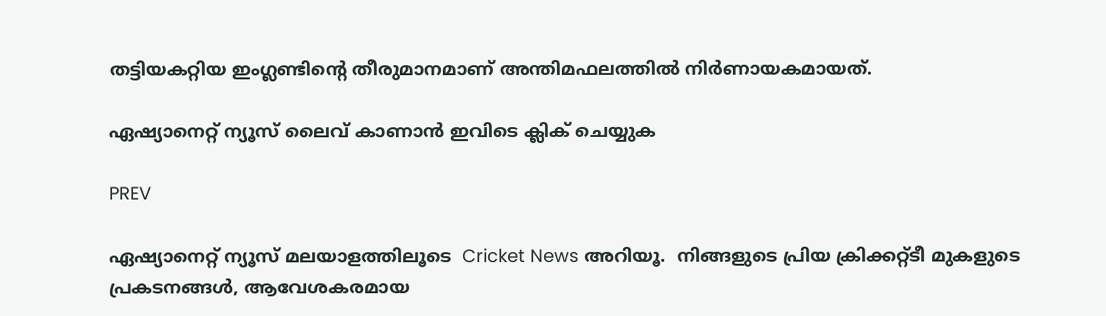തട്ടിയകറ്റിയ ഇംഗ്ലണ്ടിന്‍റെ തീരുമാനമാണ് അന്തിമഫലത്തില്‍ നിര്‍ണായകമായത്.

ഏഷ്യാനെറ്റ് ന്യൂസ് ലൈവ് കാണാന്‍ ഇവിടെ ക്ലിക് ചെയ്യുക

PREV

ഏഷ്യാനെറ്റ് ന്യൂസ് മലയാളത്തിലൂടെ  Cricket News അറിയൂ.  നിങ്ങളുടെ പ്രിയ ക്രിക്കറ്റ്ടീ മുകളുടെ പ്രകടനങ്ങൾ, ആവേശകരമായ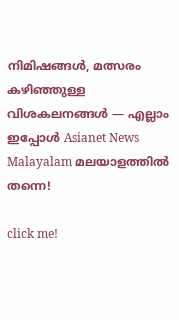നിമിഷങ്ങൾ, മത്സരം കഴിഞ്ഞുള്ള വിശകലനങ്ങൾ — എല്ലാം ഇപ്പോൾ Asianet News Malayalam മലയാളത്തിൽ തന്നെ!

click me!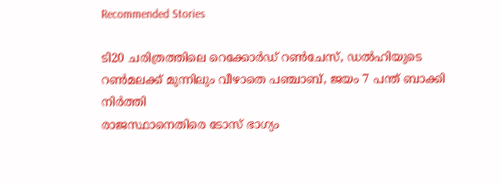Recommended Stories

ടി20 ചരിത്രത്തിലെ റെക്കോർഡ് റൺചേസ്, ഡല്‍ഹിയുടെ റണ്‍മലക്ക് മുന്നിലും വീഴാതെ പഞ്ചാബ്, ജയം 7 പന്ത് ബാക്കി നിര്‍ത്തി
രാജസ്ഥാനെതിരെ ടോസ് ഭാഗ്യം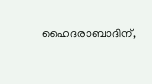ഹൈദരാബാദിന്,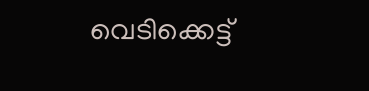വെടിക്കെട്ട്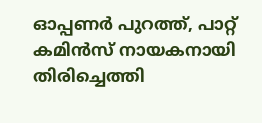ഓപ്പണര്‍ പുറത്ത്, പാറ്റ് കമിന്‍സ് നായകനായി തിരിച്ചെത്തി